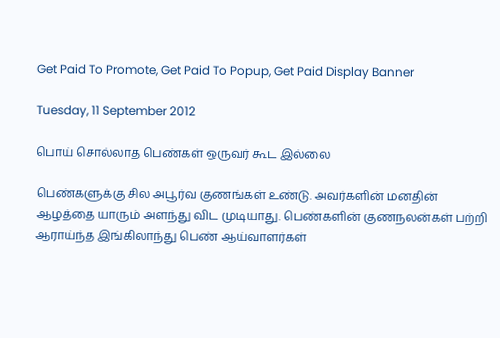Get Paid To Promote, Get Paid To Popup, Get Paid Display Banner

Tuesday, 11 September 2012

பொய் சொல்லாத பெண்கள் ஒருவர் கூட இல்லை

பெண்களுக்கு சில அபூர்வ குணங்கள் உண்டு. அவர்களின் மனதின் ஆழத்தை யாரும் அளந்து விட முடியாது. பெண்களின் குணநலன்கள் பற்றி ஆராய்ந்த இங்கிலாந்து பெண் ஆய்வாளர்கள்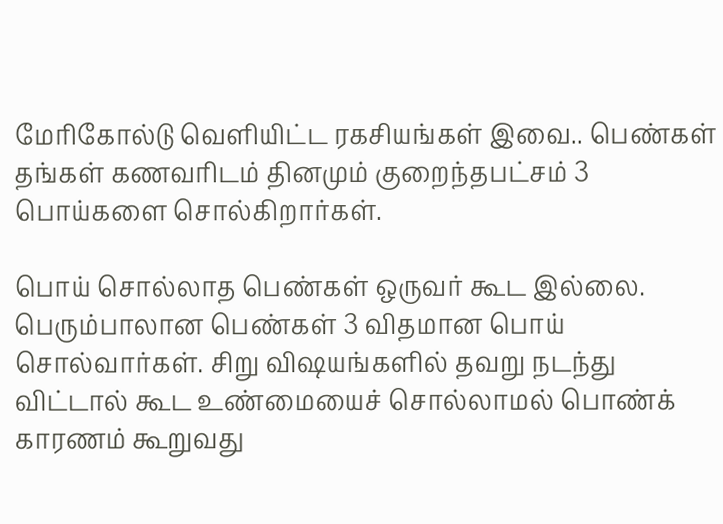மேரிகோல்டு வெளியிட்ட ரகசியங்கள் இவை.. பெண்கள் தங்கள் கணவரிடம் தினமும் குறைந்தபட்சம் 3 பொய்களை சொல்கிறார்கள்.

பொய் சொல்லாத பெண்கள் ஒருவர் கூட இல்லை. பெரும்பாலான பெண்கள் 3 விதமான பொய் சொல்வார்கள். சிறு விஷயங்களில் தவறு நடந்து விட்டால் கூட உண்மையைச் சொல்லாமல் பொண்க் காரணம் கூறுவது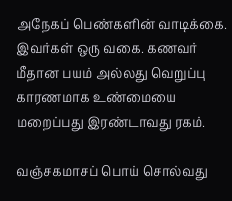அநேகப் பெண்களின் வாடிக்கை. இவர்கள் ஒரு வகை. கணவர் மீதான பயம் அல்லது வெறுப்பு காரணமாக உண்மையை மறைப்பது இரண்டாவது ரகம்.

வஞ்சகமாசப் பொய் சொல்வது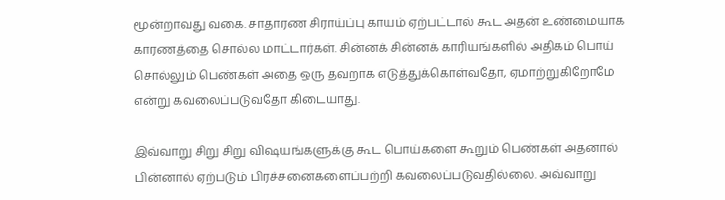மூன்றாவது வகை. சாதாரண சிராய்ப்பு காயம் ஏற்பட்டால் கூட அதன் உண்மையாக காரணத்தை சொல்ல மாட்டார்கள். சின்னக் சின்னக் காரியங்களில் அதிகம் பொய் சொல்லும் பெண்கள் அதை ஒரு தவறாக எடுத்துக்கொள்வதோ, ஏமாற்றுகிறோமே என்று கவலைப்படுவதோ கிடையாது.

இவ்வாறு சிறு சிறு விஷயங்களுக்கு கூட பொய்களை கூறும் பெண்கள் அதனால் பின்னால் ஏற்படும் பிரச்சனைகளைப்பற்றி கவலைப்படுவதில்லை. அவ்வாறு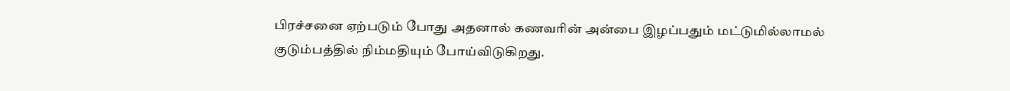பிரச்சனை ஏற்படும் போது அதனால் கணவரின் அன்பை இழப்பதும் மட்டுமில்லாமல் குடும்பத்தில் நிம்மதியும் போய்விடுகிறது.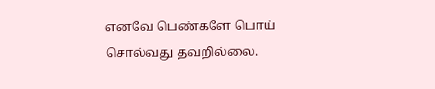எனவே பெண்களே பொய் சொல்வது தவறில்லை.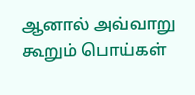ஆனால் அவ்வாறு கூறும் பொய்கள்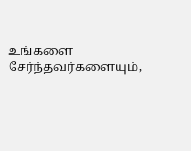உங்களை சேர்ந்தவர்களையும்,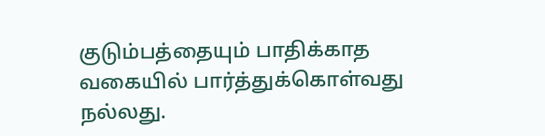குடும்பத்தையும் பாதிக்காத வகையில் பார்த்துக்கொள்வது நல்லது.